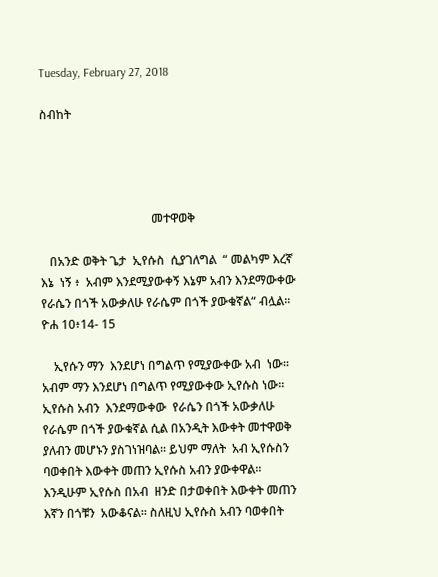Tuesday, February 27, 2018

ስብከት




                                     መተዋወቅ

   በአንድ ወቅት ጌታ  ኢየሱስ  ሲያገለግል  “ መልካም እረኛ  እኔ  ነኝ ፥  አብም እንደሚያውቀኝ እኔም አብን እንደማውቀው የራሴን በጎች አውቃለሁ የራሴም በጎች ያውቁኛል“ ብሏል፡፡   ዮሐ 10፥14- 15

    ኢየሱን ማን  እንደሆነ በግልጥ የሚያውቀው አብ  ነው፡፡ አብም ማን እንደሆነ በግልጥ የሚያውቀው ኢየሱስ ነው፡፡ ኢየሱስ አብን  እንደማውቀው  የራሴን በጎች አውቃለሁ የራሴም በጎች ያውቁኛል ሲል በአንዲት እውቀት መተዋወቅ ያለብን መሆኑን ያስገነዝባል፡፡ ይህም ማለት  አብ ኢየሱስን ባወቀበት እውቀት መጠን ኢየሱስ አብን ያውቀዋል፡፡ እንዲሁም ኢየሱስ በአብ  ዘንድ በታወቀበት እውቀት መጠን  እኛን በጎቹን  አውቆናል፡፡ ስለዚህ ኢየሱስ አብን ባወቀበት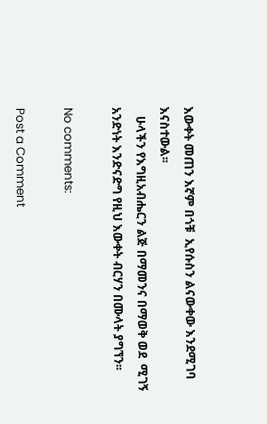እውቀት መጠን እኛም በጎቹ  ኢየሱስን ልናውቀው እንደሚገባ  እናስተውል፡፡
   ሁላችን የእግዚአብሔርን ልጅ በማመንና በማወቅ ወደ  ሚገኝ አንድነት እንድናድግ የዚህ እውቀት ብርሃን በሙላት ያግኘን፡፡

No comments:

Post a Comment